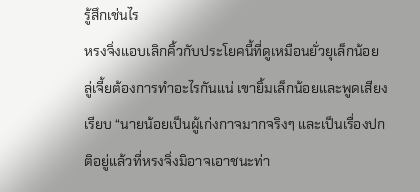รู้สึกเช่นไร
หรงจิ่งแอบเลิกคิ้วกับประโยคนี้ที่ดูเหมือนยั่วยุเล็กน้อย ลู่เจี้ยต้องการทำอะไรกันแน่ เขายิ้มเล็กน้อยและพูดเสียงเรียบ “นายน้อยเป็นผู้เก่งกาจมากจริงๆ และเป็นเรื่องปกติอยู่แล้วที่หรงจิ่งมิอาจเอาชนะท่า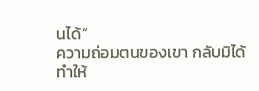นได้”
ความถ่อมตนของเขา กลับมิได้ทำให้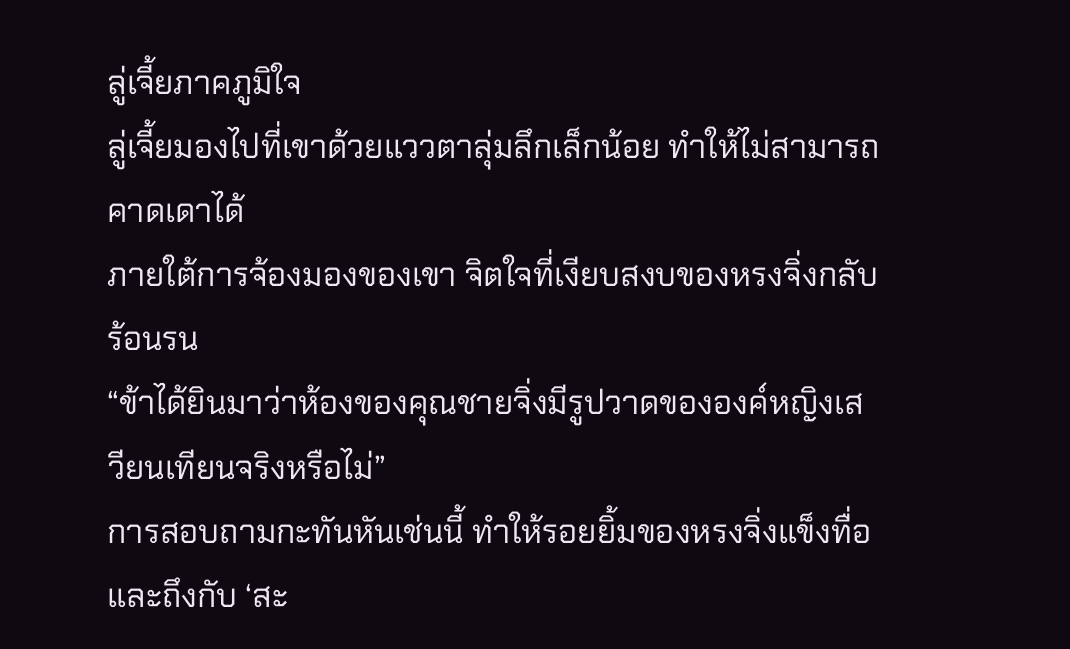ลู่เจี้ยภาคภูมิใจ
ลู่เจี้ยมองไปที่เขาด้วยแววตาลุ่มลึกเล็กน้อย ทำให้ไม่สามารถคาดเดาได้
ภายใต้การจ้องมองของเขา จิตใจที่เงียบสงบของหรงจิ่งกลับร้อนรน
“ข้าได้ยินมาว่าห้องของคุณชายจิ่งมีรูปวาดขององค์หญิงเสวียนเทียนจริงหรือไม่”
การสอบถามกะทันหันเช่นนี้ ทำให้รอยยิ้มของหรงจิ่งแข็งทื่อและถึงกับ ‘สะ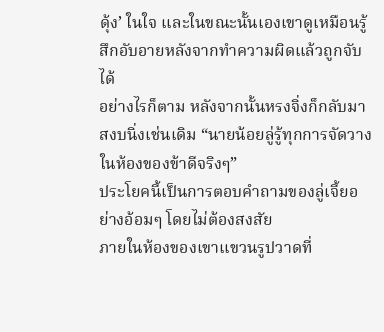ดุ้ง’ ในใจ และในขณะนั้นเองเขาดูเหมือนรู้สึกอับอายหลังจากทำความผิดแล้วถูกจับได้
อย่างไรก็ตาม หลังจากนั้นหรงจิ่งก็กลับมาสงบนิ่งเช่นเดิม “นายน้อยลู่รู้ทุกการจัดวางในห้องของข้าดีจริงๆ”
ประโยคนี้เป็นการตอบคำถามของลู่เจี้ยอย่างอ้อมๆ โดยไม่ต้องสงสัย
ภายในห้องของเขาแขวนรูปวาดที่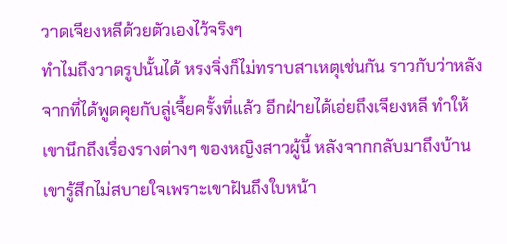วาดเจียงหลีด้วยตัวเองไว้จริงๆ
ทำไมถึงวาดรูปนั้นได้ หรงจิ่งก็ไม่ทราบสาเหตุเช่นกัน ราวกับว่าหลังจากที่ได้พูดคุยกับลู่เจี้ยครั้งที่แล้ว อีกฝ่ายได้เอ่ยถึงเจียงหลี ทำให้เขานึกถึงเรื่องรางต่างๆ ของหญิงสาวผู้นี้ หลังจากกลับมาถึงบ้าน เขารู้สึกไม่สบายใจเพราะเขาฝันถึงใบหน้า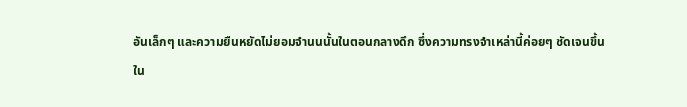อันเล็กๆ และความยืนหยัดไม่ยอมจำนนนั้นในตอนกลางดึก ซึ่งความทรงจำเหล่านี้ค่อยๆ ชัดเจนขึ้น
ใน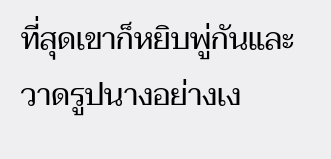ที่สุดเขาก็หยิบพู่กันและวาดรูปนางอย่างเง